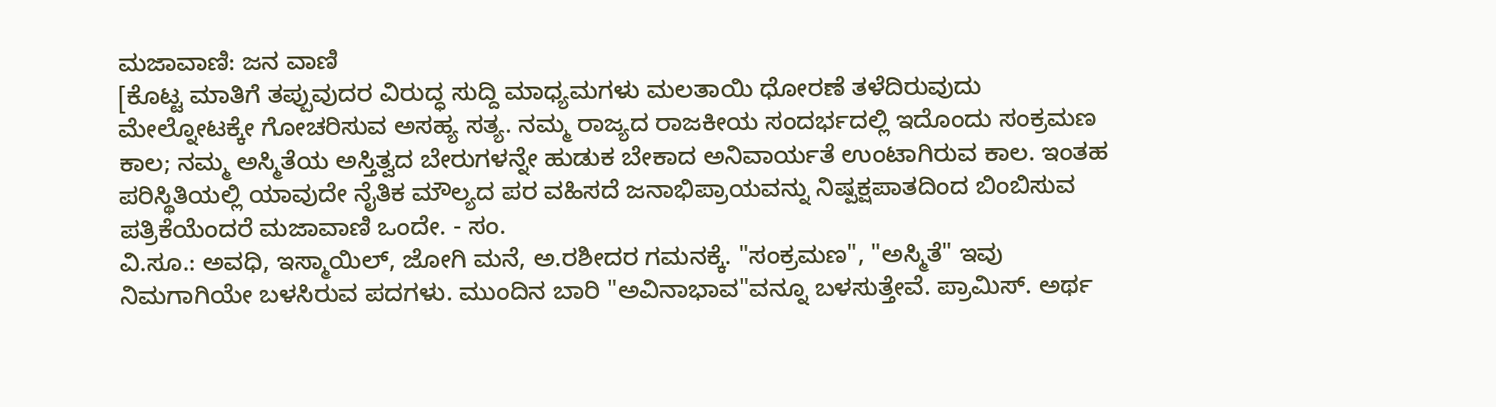ಮಜಾವಾಣಿ: ಜನ ವಾಣಿ
[ಕೊಟ್ಟ ಮಾತಿಗೆ ತಪ್ಪುವುದರ ವಿರುದ್ಧ ಸುದ್ದಿ ಮಾಧ್ಯಮಗಳು ಮಲತಾಯಿ ಧೋರಣೆ ತಳೆದಿರುವುದು ಮೇಲ್ನೋಟಕ್ಕೇ ಗೋಚರಿಸುವ ಅಸಹ್ಯ ಸತ್ಯ. ನಮ್ಮ ರಾಜ್ಯದ ರಾಜಕೀಯ ಸಂದರ್ಭದಲ್ಲಿ ಇದೊಂದು ಸಂಕ್ರಮಣ ಕಾಲ; ನಮ್ಮ ಅಸ್ಮಿತೆಯ ಅಸ್ತಿತ್ವದ ಬೇರುಗಳನ್ನೇ ಹುಡುಕ ಬೇಕಾದ ಅನಿವಾರ್ಯತೆ ಉಂಟಾಗಿರುವ ಕಾಲ. ಇಂತಹ ಪರಿಸ್ಥಿತಿಯಲ್ಲಿ ಯಾವುದೇ ನೈತಿಕ ಮೌಲ್ಯದ ಪರ ವಹಿಸದೆ ಜನಾಭಿಪ್ರಾಯವನ್ನು ನಿಷ್ಪಕ್ಷಪಾತದಿಂದ ಬಿಂಬಿಸುವ ಪತ್ರಿಕೆಯೆಂದರೆ ಮಜಾವಾಣಿ ಒಂದೇ. - ಸಂ.
ವಿ.ಸೂ.: ಅವಧಿ, ಇಸ್ಮಾಯಿಲ್, ಜೋಗಿ ಮನೆ, ಅ.ರಶೀದರ ಗಮನಕ್ಕೆ. "ಸಂಕ್ರಮಣ", "ಅಸ್ಮಿತೆ" ಇವು ನಿಮಗಾಗಿಯೇ ಬಳಸಿರುವ ಪದಗಳು. ಮುಂದಿನ ಬಾರಿ "ಅವಿನಾಭಾವ"ವನ್ನೂ ಬಳಸುತ್ತೇವೆ. ಪ್ರಾಮಿಸ್. ಅರ್ಥ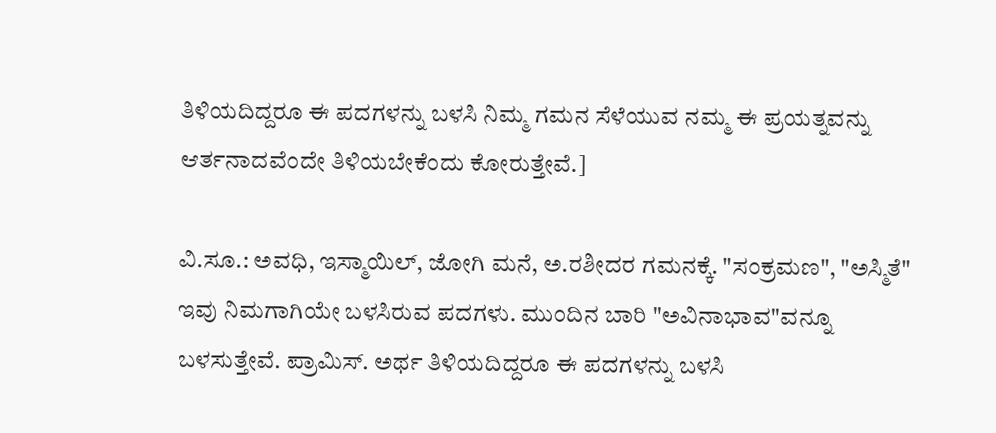ತಿಳಿಯದಿದ್ದರೂ ಈ ಪದಗಳನ್ನು ಬಳಸಿ ನಿಮ್ಮ ಗಮನ ಸೆಳೆಯುವ ನಮ್ಮ ಈ ಪ್ರಯತ್ನವನ್ನು ಆರ್ತನಾದವೆಂದೇ ತಿಳಿಯಬೇಕೆಂದು ಕೋರುತ್ತೇವೆ.]

ವಿ.ಸೂ.: ಅವಧಿ, ಇಸ್ಮಾಯಿಲ್, ಜೋಗಿ ಮನೆ, ಅ.ರಶೀದರ ಗಮನಕ್ಕೆ. "ಸಂಕ್ರಮಣ", "ಅಸ್ಮಿತೆ" ಇವು ನಿಮಗಾಗಿಯೇ ಬಳಸಿರುವ ಪದಗಳು. ಮುಂದಿನ ಬಾರಿ "ಅವಿನಾಭಾವ"ವನ್ನೂ ಬಳಸುತ್ತೇವೆ. ಪ್ರಾಮಿಸ್. ಅರ್ಥ ತಿಳಿಯದಿದ್ದರೂ ಈ ಪದಗಳನ್ನು ಬಳಸಿ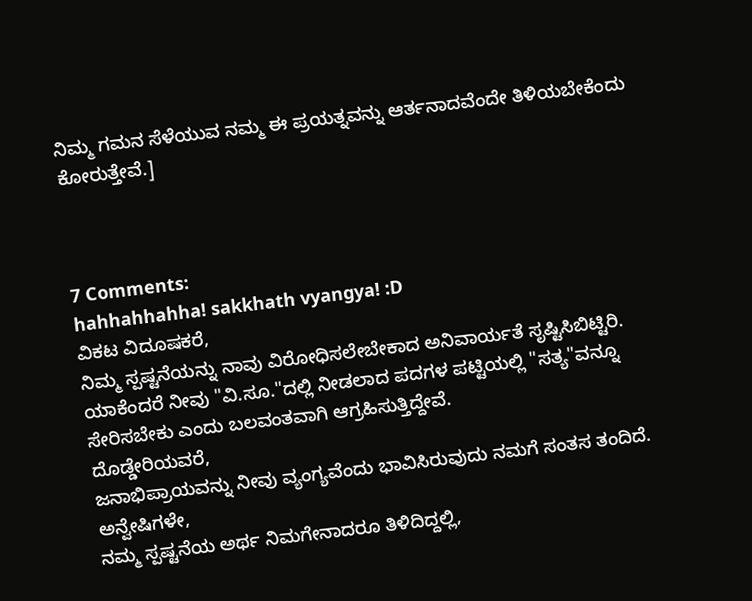ನಿಮ್ಮ ಗಮನ ಸೆಳೆಯುವ ನಮ್ಮ ಈ ಪ್ರಯತ್ನವನ್ನು ಆರ್ತನಾದವೆಂದೇ ತಿಳಿಯಬೇಕೆಂದು ಕೋರುತ್ತೇವೆ.]



7 Comments:
hahhahhahha! sakkhath vyangya! :D
ವಿಕಟ ವಿದೂಷಕರೆ,
ನಿಮ್ಮ ಸ್ಪಷ್ಟನೆಯನ್ನು ನಾವು ವಿರೋಧಿಸಲೇಬೇಕಾದ ಅನಿವಾರ್ಯತೆ ಸೃಷ್ಟಿಸಿಬಿಟ್ಟಿರಿ. ಯಾಕೆಂದರೆ ನೀವು "ವಿ.ಸೂ."ದಲ್ಲಿ ನೀಡಲಾದ ಪದಗಳ ಪಟ್ಟಿಯಲ್ಲಿ "ಸತ್ಯ"ವನ್ನೂ ಸೇರಿಸಬೇಕು ಎಂದು ಬಲವಂತವಾಗಿ ಆಗ್ರಹಿಸುತ್ತಿದ್ದೇವೆ.
ದೊಡ್ಡೇರಿಯವರೆ,
ಜನಾಭಿಪ್ರಾಯವನ್ನು ನೀವು ವ್ಯಂಗ್ಯವೆಂದು ಭಾವಿಸಿರುವುದು ನಮಗೆ ಸಂತಸ ತಂದಿದೆ.
ಅನ್ವೇಷಿಗಳೇ,
ನಮ್ಮ ಸ್ಪಷ್ಟನೆಯ ಅರ್ಥ ನಿಮಗೇನಾದರೂ ತಿಳಿದಿದ್ದಲ್ಲಿ,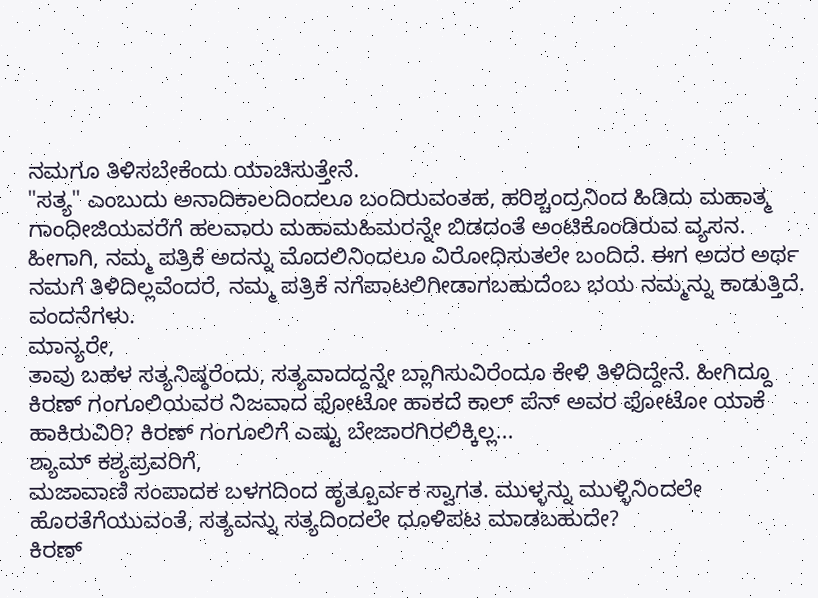ನಮಗೂ ತಿಳಿಸಬೇಕೆಂದು ಯಾಚಿಸುತ್ತೇನೆ.
"ಸತ್ಯ" ಎಂಬುದು ಅನಾದಿಕಾಲದಿಂದಲೂ ಬಂದಿರುವಂತಹ, ಹರಿಶ್ಚಂದ್ರನಿಂದ ಹಿಡಿದು ಮಹಾತ್ಮ ಗಾಂಧೀಜಿಯವರೆಗೆ ಹಲವಾರು ಮಹಾಮಹಿಮರನ್ನೇ ಬಿಡದಂತೆ ಅಂಟಿಕೊಂಡಿರುವ ವ್ಯಸನ. ಹೀಗಾಗಿ, ನಮ್ಮ ಪತ್ರಿಕೆ ಅದನ್ನು ಮೊದಲಿನಿಂದಲೂ ವಿರೋಧಿಸುತಲೇ ಬಂದಿದೆ. ಈಗ ಅದರ ಅರ್ಥ ನಮಗೆ ತಿಳಿದಿಲ್ಲವೆಂದರೆ, ನಮ್ಮ ಪತ್ರಿಕೆ ನಗೆಪಾಟಲಿಗೀಡಾಗಬಹುದೆಂಬ ಭಯ ನಮ್ಮನ್ನು ಕಾಡುತ್ತಿದೆ.
ವಂದನೆಗಳು.
ಮಾನ್ಯರೇ,
ತಾವು ಬಹಳ ಸತ್ಯನಿಷ್ಠರೆಂದು, ಸತ್ಯವಾದದ್ದನ್ನೇ ಬ್ಲಾಗಿಸುವಿರೆಂದೂ ಕೇಳಿ ತಿಳಿದಿದ್ದೇನೆ. ಹೀಗಿದ್ದೂ ಕಿರಣ್ ಗಂಗೂಲಿಯವರ ನಿಜವಾದ ಫೋಟೋ ಹಾಕದೆ ಕಾಲ್ ಪೆನ್ ಅವರ ಫೋಟೋ ಯಾಕೆ ಹಾಕಿರುವಿರಿ? ಕಿರಣ್ ಗಂಗೂಲಿಗೆ ಎಷ್ಟು ಬೇಜಾರಗಿರಲಿಕ್ಕಿಲ್ಲ...
ಶ್ಯಾಮ್ ಕಶ್ಯಪ್ರವರಿಗೆ,
ಮಜಾವಾಣಿ ಸಂಪಾದಕ ಬಳಗದಿಂದ ಹೃತ್ಪೂರ್ವಕ ಸ್ವಾಗತ. ಮುಳ್ಳನ್ನು ಮುಳ್ಳಿನಿಂದಲೇ ಹೊರತೆಗೆಯುವಂತೆ, ಸತ್ಯವನ್ನು ಸತ್ಯದಿಂದಲೇ ಧೂಳಿಪಟ ಮಾಡಬಹುದೇ?
ಕಿರಣ್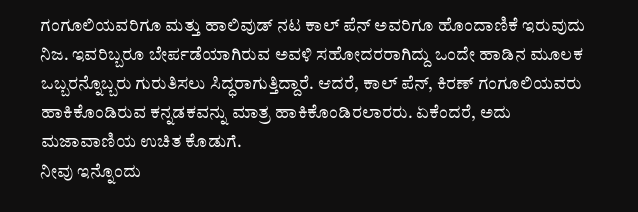ಗಂಗೂಲಿಯವರಿಗೂ ಮತ್ತು ಹಾಲಿವುಡ್ ನಟ ಕಾಲ್ ಪೆನ್ ಅವರಿಗೂ ಹೊಂದಾಣಿಕೆ ಇರುವುದು ನಿಜ. ಇವರಿಬ್ಬರೂ ಬೇರ್ಪಡೆಯಾಗಿರುವ ಅವಳಿ ಸಹೋದರರಾಗಿದ್ದು ಒಂದೇ ಹಾಡಿನ ಮೂಲಕ ಒಬ್ಬರನ್ನೊಬ್ಬರು ಗುರುತಿಸಲು ಸಿದ್ಧರಾಗುತ್ತಿದ್ದಾರೆ. ಆದರೆ, ಕಾಲ್ ಪೆನ್, ಕಿರಣ್ ಗಂಗೂಲಿಯವರು ಹಾಕಿಕೊಂಡಿರುವ ಕನ್ನಡಕವನ್ನು ಮಾತ್ರ ಹಾಕಿಕೊಂಡಿರಲಾರರು. ಏಕೆಂದರೆ, ಅದು ಮಜಾವಾಣಿಯ ಉಚಿತ ಕೊಡುಗೆ.
ನೀವು ಇನ್ನೊಂದು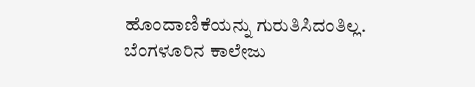ಹೊಂದಾಣಿಕೆಯನ್ನು ಗುರುತಿಸಿದಂತಿಲ್ಲ. ಬೆಂಗಳೂರಿನ ಕಾಲೇಜು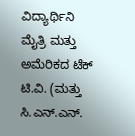ವಿದ್ಯಾರ್ಥಿನಿ ಮೈತ್ರಿ ಮತ್ತು ಅಮೆರಿಕದ ಟೆಕ್ ಟಿ.ವಿ. (ಮತ್ತು ಸಿ.ಎನ್.ಎನ್.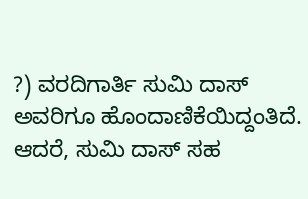?) ವರದಿಗಾರ್ತಿ ಸುಮಿ ದಾಸ್ ಅವರಿಗೂ ಹೊಂದಾಣಿಕೆಯಿದ್ದಂತಿದೆ. ಆದರೆ, ಸುಮಿ ದಾಸ್ ಸಹ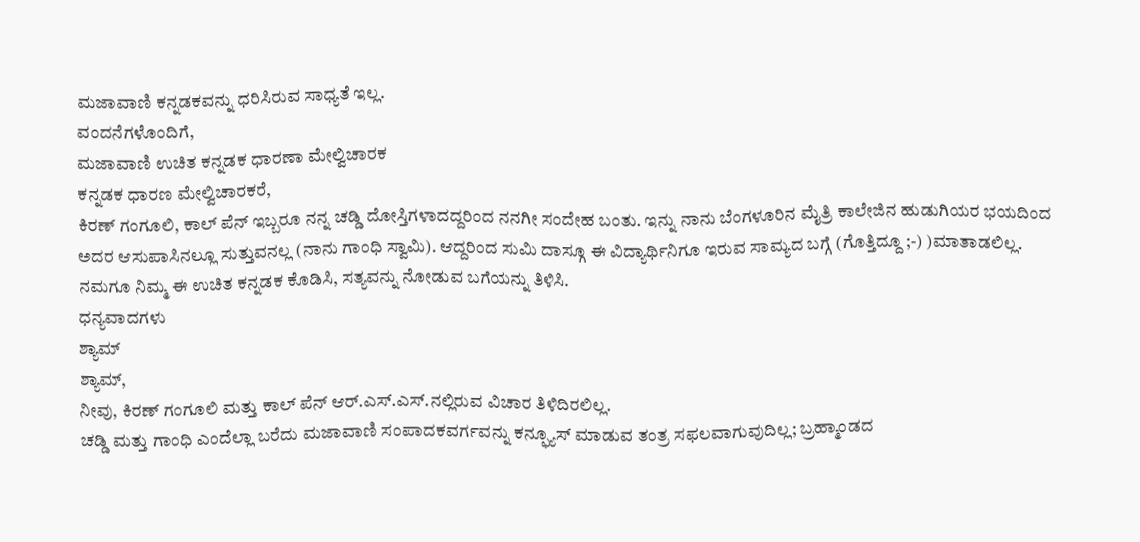ಮಜಾವಾಣಿ ಕನ್ನಡಕವನ್ನು ಧರಿಸಿರುವ ಸಾಧ್ಯತೆ ಇಲ್ಲ.
ವಂದನೆಗಳೊಂದಿಗೆ,
ಮಜಾವಾಣಿ ಉಚಿತ ಕನ್ನಡಕ ಧಾರಣಾ ಮೇಲ್ವಿಚಾರಕ
ಕನ್ನಡಕ ಧಾರಣ ಮೇಲ್ವಿಚಾರಕರೆ,
ಕಿರಣ್ ಗಂಗೂಲಿ, ಕಾಲ್ ಪೆನ್ ಇಬ್ಬರೂ ನನ್ನ ಚಡ್ಡಿ ದೋಸ್ತಿಗಳಾದದ್ದರಿಂದ ನನಗೀ ಸಂದೇಹ ಬಂತು. ಇನ್ನು ನಾನು ಬೆಂಗಳೂರಿನ ಮೈತ್ರಿ ಕಾಲೇಜಿನ ಹುಡುಗಿಯರ ಭಯದಿಂದ ಅದರ ಆಸುಪಾಸಿನಲ್ಲೂ ಸುತ್ತುವನಲ್ಲ (ನಾನು ಗಾಂಧಿ ಸ್ವಾಮಿ). ಆದ್ದರಿಂದ ಸುಮಿ ದಾಸ್ಗೂ ಈ ವಿದ್ಯಾರ್ಥಿನಿಗೂ ಇರುವ ಸಾಮ್ಯದ ಬಗ್ಗೆ (ಗೊತ್ತಿದ್ದೂ ;-) )ಮಾತಾಡಲಿಲ್ಲ.
ನಮಗೂ ನಿಮ್ಮ ಈ ಉಚಿತ ಕನ್ನಡಕ ಕೊಡಿಸಿ, ಸತ್ಯವನ್ನು ನೋಡುವ ಬಗೆಯನ್ನು ತಿಳಿಸಿ.
ಧನ್ಯವಾದಗಳು
ಶ್ಯಾಮ್
ಶ್ಯಾಮ್,
ನೀವು, ಕಿರಣ್ ಗಂಗೂಲಿ ಮತ್ತು ಕಾಲ್ ಪೆನ್ ಆರ್.ಎಸ್.ಎಸ್.ನಲ್ಲಿರುವ ವಿಚಾರ ತಿಳಿದಿರಲಿಲ್ಲ.
ಚಡ್ಡಿ ಮತ್ತು ಗಾಂಧಿ ಎಂದೆಲ್ಲಾ ಬರೆದು ಮಜಾವಾಣಿ ಸಂಪಾದಕವರ್ಗವನ್ನು ಕನ್ಫ್ಯೂಸ್ ಮಾಡುವ ತಂತ್ರ ಸಫಲವಾಗುವುದಿಲ್ಲ; ಬ್ರಹ್ಮಾಂಡದ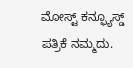ಮೋಸ್ಟ್ ಕನ್ಫ್ಯೂಸ್ಡ್ ಪತ್ರಿಕೆ ನಮ್ಮದು.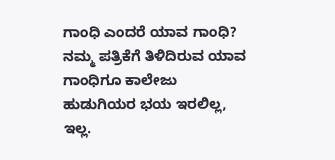ಗಾಂಧಿ ಎಂದರೆ ಯಾವ ಗಾಂಧಿ?
ನಮ್ಮ ಪತ್ರಿಕೆಗೆ ತಿಳಿದಿರುವ ಯಾವ ಗಾಂಧಿಗೂ ಕಾಲೇಜು ಹುಡುಗಿಯರ ಭಯ ಇರಲಿಲ್ಲ, ಇಲ್ಲ.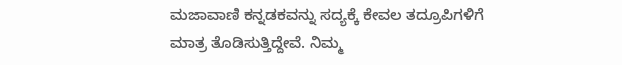ಮಜಾವಾಣಿ ಕನ್ನಡಕವನ್ನು ಸದ್ಯಕ್ಕೆ ಕೇವಲ ತದ್ರೂಪಿಗಳಿಗೆ ಮಾತ್ರ ತೊಡಿಸುತ್ತಿದ್ದೇವೆ. ನಿಮ್ಮ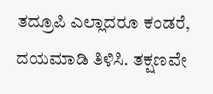ತದ್ರೂಪಿ ಎಲ್ಲಾದರೂ ಕಂಡರೆ, ದಯಮಾಡಿ ತಿಳಿಸಿ. ತಕ್ಷಣವೇ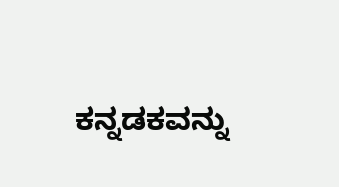ಕನ್ನಡಕವನ್ನು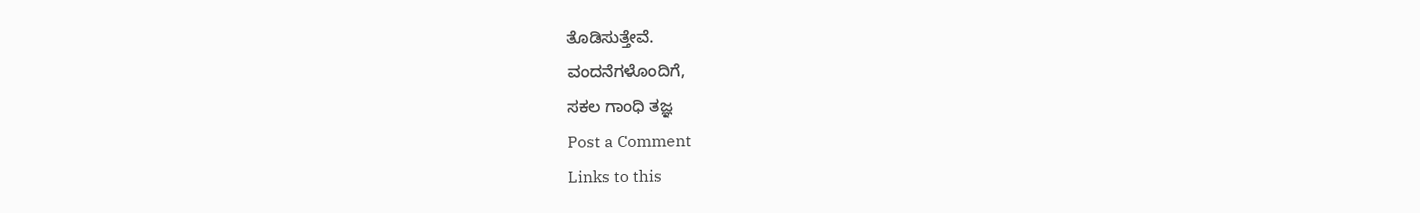ತೊಡಿಸುತ್ತೇವೆ.
ವಂದನೆಗಳೊಂದಿಗೆ,
ಸಕಲ ಗಾಂಧಿ ತಜ್ಞ
Post a Comment
Links to this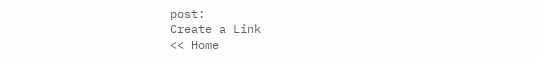post:
Create a Link
<< Home